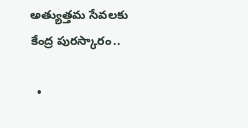అత్యుత్తమ సేవలకు కేంద్ర పురస్కారం..

  •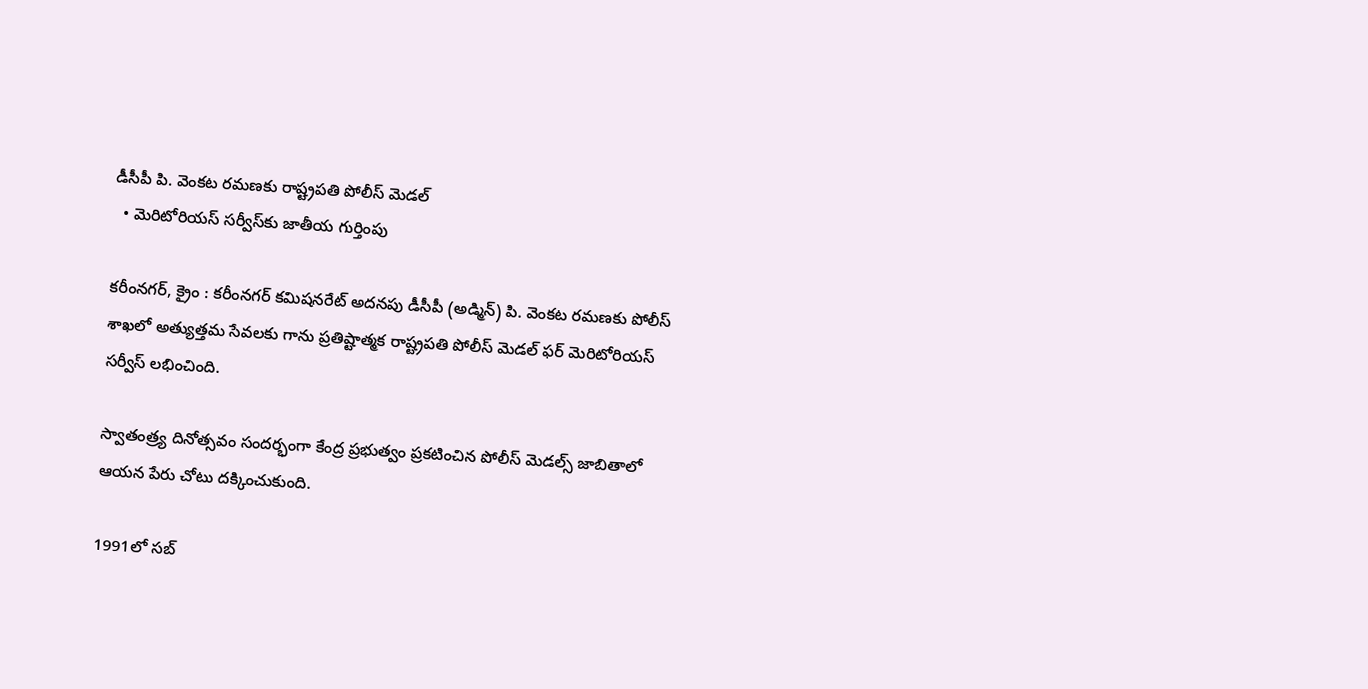డీసీపీ పి. వెంకట రమణకు రాష్ట్రపతి పోలీస్ మెడల్
  • మెరిటోరియస్ సర్వీస్‌కు జాతీయ గుర్తింపు

కరీంనగర్, క్రైం : కరీంనగర్ కమిషనరేట్ అదనపు డీసీపీ (అడ్మిన్) పి. వెంకట రమణకు పోలీస్ శాఖలో అత్యుత్తమ సేవలకు గాను ప్రతిష్టాత్మక రాష్ట్రపతి పోలీస్ మెడల్ ఫర్ మెరిటోరియస్ సర్వీస్ లభించింది.

స్వాతంత్ర్య దినోత్సవం సందర్భంగా కేంద్ర ప్రభుత్వం ప్రకటించిన పోలీస్ మెడల్స్ జాబితాలో ఆయన పేరు చోటు దక్కించుకుంది.

1991లో సబ్‌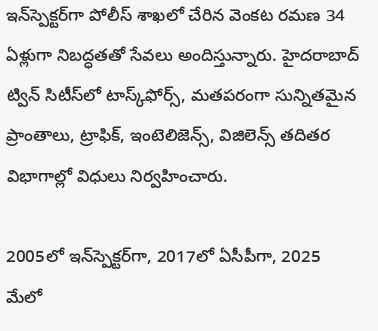ఇన్‌స్పెక్టర్‌గా పోలీస్ శాఖలో చేరిన వెంకట రమణ 34 ఏళ్లుగా నిబద్ధతతో సేవలు అందిస్తున్నారు. హైదరాబాద్‌ ట్విన్‌ సిటీస్‌లో టాస్క్‌ఫోర్స్‌, మతపరంగా సున్నితమైన ప్రాంతాలు, ట్రాఫిక్‌, ఇంటెలిజెన్స్‌, విజిలెన్స్‌ తదితర విభాగాల్లో విధులు నిర్వహించారు.

2005లో ఇన్‌స్పెక్టర్‌గా, 2017లో ఏసీపీగా, 2025 మేలో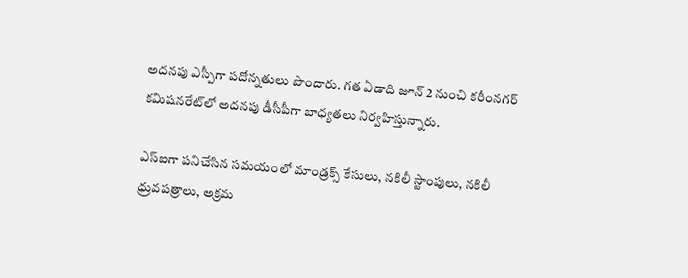అదనపు ఎస్పీగా పదోన్నతులు పొందారు. గత ఏడాది జూన్‌ 2 నుంచి కరీంనగర్ కమిషనరేట్‌లో అదనపు డీసీపీగా బాధ్యతలు నిర్వహిస్తున్నారు.

ఎస్‌ఐగా పనిచేసిన సమయంలో మాండ్రక్స్‌ కేసులు, నకిలీ స్టాంపులు, నకిలీ ధ్రువపత్రాలు, అక్రమ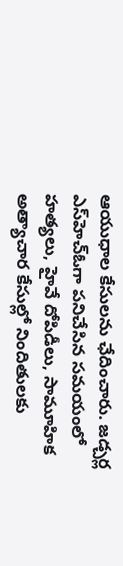ఆయుధాల కేసులను ఛేదించారు. జడ్చర్ల ఎస్‌హెచ్‌ఓగా పనిచేసిన సమయంలో హత్యలు, హైవే దోపిడీలు, సామూహిక అత్యాచార కేసుల్లో నిందితులకు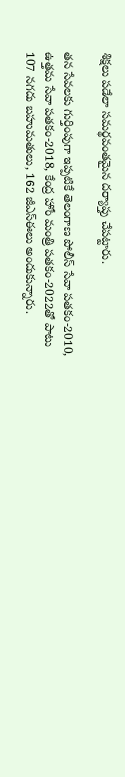శిక్షలు పడేలా సమర్థవంతమైన దర్యాప్తు చేపట్టారు.

తన సేవలకు గుర్తింపుగా ఇప్పటికే తెలంగాణ పోలీస్ సేవా పతకం-2010, ఉత్తమ సేవా పతకం-2018, కేంద్ర హోం మంత్రి పతకం-2022తో పాటు 107 నగదు బహుమతులు, 162 జీఎస్‌ఈలు అందుకున్నారు.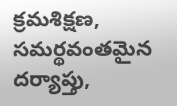క్రమశిక్షణ, సమర్థవంతమైన దర్యాప్తు,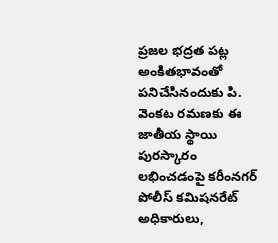ప్రజల భద్రత పట్ల అంకితభావంతో పనిచేసినందుకు పి. వెంకట రమణకు ఈ జాతీయ స్థాయి పురస్కారం లభించడంపై కరీంనగర్ పోలీస్ కమిషనరేట్ అధికారులు,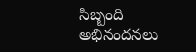సిబ్బంది అభినందనలు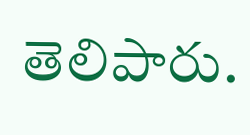తెలిపారు.